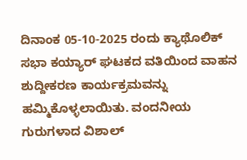ದಿನಾಂಕ 05-10-2025 ರಂದು ಕ್ಯಾಥೊಲಿಕ್ ಸಭಾ ಕಯ್ಯಾರ್ ಘಟಕದ ವತಿಯಿಂದ ವಾಹನ ಶುದ್ದೀಕರಣ ಕಾರ್ಯಕ್ರಮವನ್ನು ಹಮ್ಮಿಕೊಳ್ಳಲಾಯಿತು. ವಂದನೀಯ ಗುರುಗಳಾದ ವಿಶಾಲ್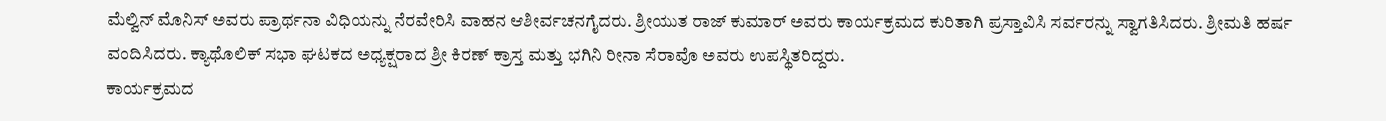ಮೆಲ್ವಿನ್ ಮೊನಿಸ್ ಅವರು ಪ್ರಾರ್ಥನಾ ವಿಧಿಯನ್ನು ನೆರವೇರಿಸಿ ವಾಹನ ಆಶೀರ್ವಚನಗೈದರು. ಶ್ರೀಯುತ ರಾಜ್ ಕುಮಾರ್ ಅವರು ಕಾರ್ಯಕ್ರಮದ ಕುರಿತಾಗಿ ಪ್ರಸ್ತಾವಿಸಿ ಸರ್ವರನ್ನು ಸ್ವಾಗತಿಸಿದರು. ಶ್ರೀಮತಿ ಹರ್ಷ ವಂದಿಸಿದರು. ಕ್ಯಾಥೊಲಿಕ್ ಸಭಾ ಘಟಕದ ಅಧ್ಯಕ್ಷರಾದ ಶ್ರೀ ಕಿರಣ್ ಕ್ರಾಸ್ತ ಮತ್ತು ಭಗಿನಿ ರೀನಾ ಸೆರಾವೊ ಅವರು ಉಪಸ್ಥಿತರಿದ್ದರು.
ಕಾರ್ಯಕ್ರಮದ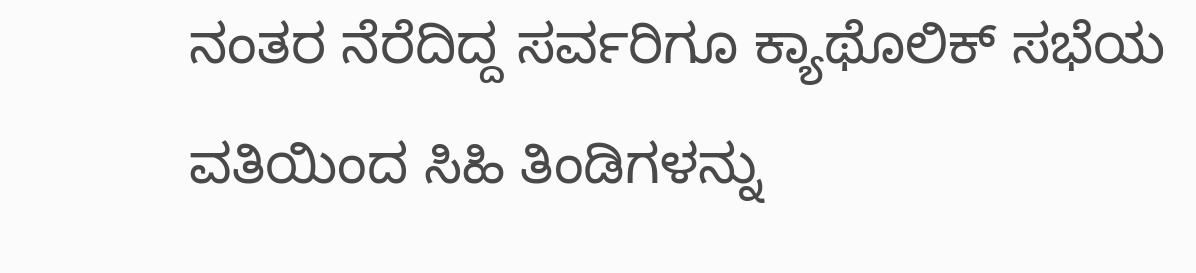ನಂತರ ನೆರೆದಿದ್ದ ಸರ್ವರಿಗೂ ಕ್ಯಾಥೊಲಿಕ್ ಸಭೆಯ ವತಿಯಿಂದ ಸಿಹಿ ತಿಂಡಿಗಳನ್ನು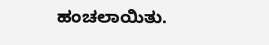ಹಂಚಲಾಯಿತು.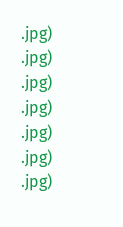.jpg)
.jpg)
.jpg)
.jpg)
.jpg)
.jpg)
.jpg)